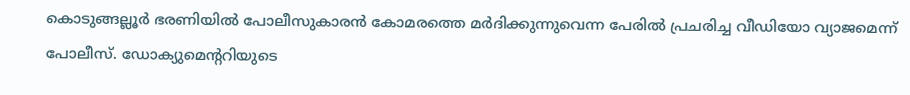കൊടുങ്ങല്ലൂർ ഭരണിയിൽ പോലീസുകാരൻ കോമരത്തെ മർദിക്കുന്നുവെന്ന പേരിൽ പ്രചരിച്ച വീഡിയോ വ്യാജമെന്ന് പോലീസ്. ഡോക്യുമെന്ററിയുടെ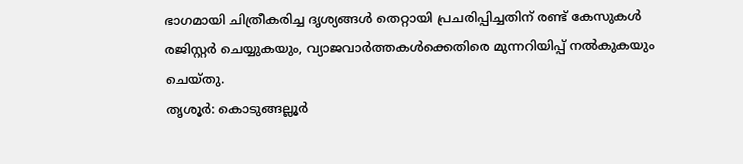ഭാഗമായി ചിത്രീകരിച്ച ദൃശ്യങ്ങൾ തെറ്റായി പ്രചരിപ്പിച്ചതിന് രണ്ട് കേസുകൾ രജിസ്റ്റർ ചെയ്യുകയും, വ്യാജവാർത്തകൾക്കെതിരെ മുന്നറിയിപ്പ് നൽകുകയും ചെയ്തു.
തൃശൂർ: കൊടുങ്ങല്ലൂർ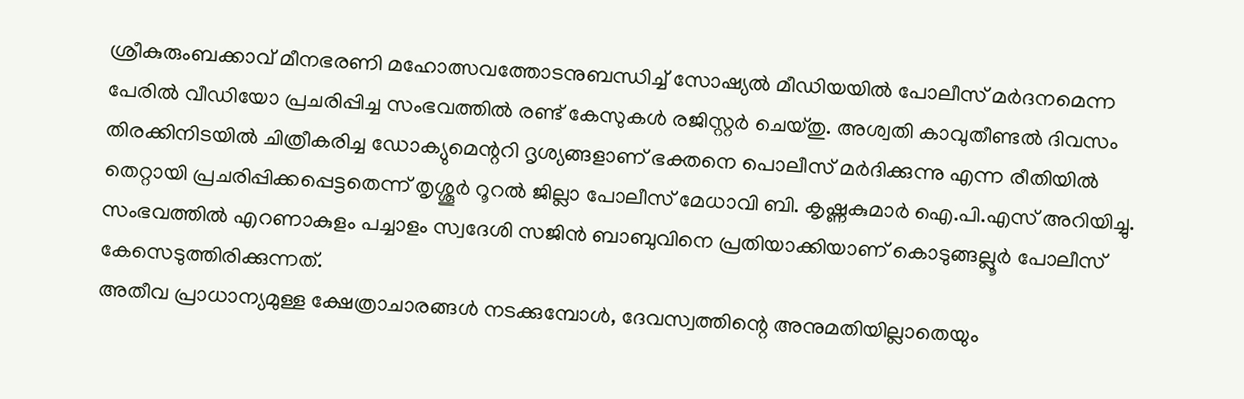ശ്രീകുരുംബക്കാവ് മീനഭരണി മഹോത്സവത്തോടനുബന്ധിച്ച് സോഷ്യൽ മീഡിയയിൽ പോലീസ് മർദനമെന്ന പേരിൽ വീഡിയോ പ്രചരിപ്പിച്ച സംഭവത്തിൽ രണ്ട് കേസുകൾ രജിസ്റ്റർ ചെയ്തു. അശ്വതി കാവുതീണ്ടൽ ദിവസം തിരക്കിനിടയിൽ ചിത്രീകരിച്ച ഡോക്യുമെന്ററി ദൃശ്യങ്ങളാണ് ഭക്തനെ പൊലീസ് മർദിക്കുന്നു എന്ന രീതിയിൽ തെറ്റായി പ്രചരിപ്പിക്കപ്പെട്ടതെന്ന് തൃശ്ശൂർ റൂറൽ ജില്ലാ പോലീസ് മേധാവി ബി. കൃഷ്ണകുമാർ ഐ.പി.എസ് അറിയിച്ചു. സംഭവത്തിൽ എറണാകുളം പച്ചാളം സ്വദേശി സജിൻ ബാബുവിനെ പ്രതിയാക്കിയാണ് കൊടുങ്ങല്ലൂർ പോലീസ് കേസെടുത്തിരിക്കുന്നത്.
അതീവ പ്രാധാന്യമുള്ള ക്ഷേത്രാചാരങ്ങൾ നടക്കുമ്പോൾ, ദേവസ്വത്തിന്റെ അനുമതിയില്ലാതെയും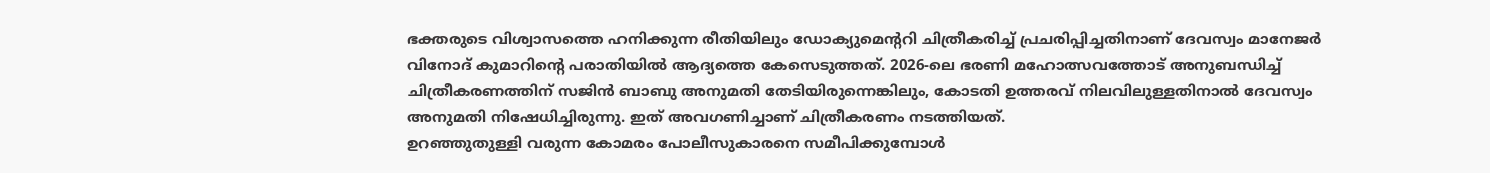ഭക്തരുടെ വിശ്വാസത്തെ ഹനിക്കുന്ന രീതിയിലും ഡോക്യുമെന്ററി ചിത്രീകരിച്ച് പ്രചരിപ്പിച്ചതിനാണ് ദേവസ്വം മാനേജർ വിനോദ് കുമാറിന്റെ പരാതിയിൽ ആദ്യത്തെ കേസെടുത്തത്. 2026-ലെ ഭരണി മഹോത്സവത്തോട് അനുബന്ധിച്ച് ചിത്രീകരണത്തിന് സജിൻ ബാബു അനുമതി തേടിയിരുന്നെങ്കിലും, കോടതി ഉത്തരവ് നിലവിലുള്ളതിനാൽ ദേവസ്വം അനുമതി നിഷേധിച്ചിരുന്നു. ഇത് അവഗണിച്ചാണ് ചിത്രീകരണം നടത്തിയത്.
ഉറഞ്ഞുതുള്ളി വരുന്ന കോമരം പോലീസുകാരനെ സമീപിക്കുമ്പോൾ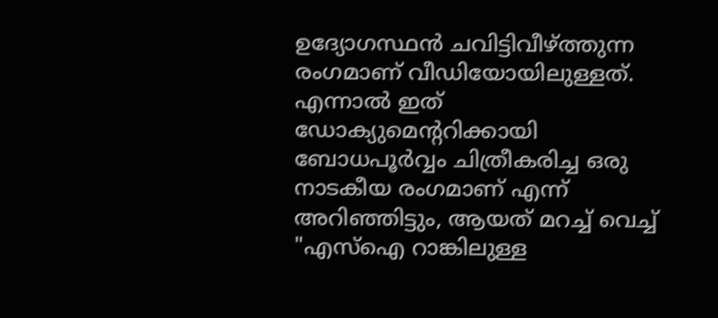ഉദ്യോഗസ്ഥൻ ചവിട്ടിവീഴ്ത്തുന്ന രംഗമാണ് വീഡിയോയിലുള്ളത്. എന്നാൽ ഇത് ഡോക്യുമെന്ററിക്കായി ബോധപൂർവ്വം ചിത്രീകരിച്ച ഒരു നാടകീയ രംഗമാണ് എന്ന് അറിഞ്ഞിട്ടും, ആയത് മറച്ച് വെച്ച് "എസ്ഐ റാങ്കിലുള്ള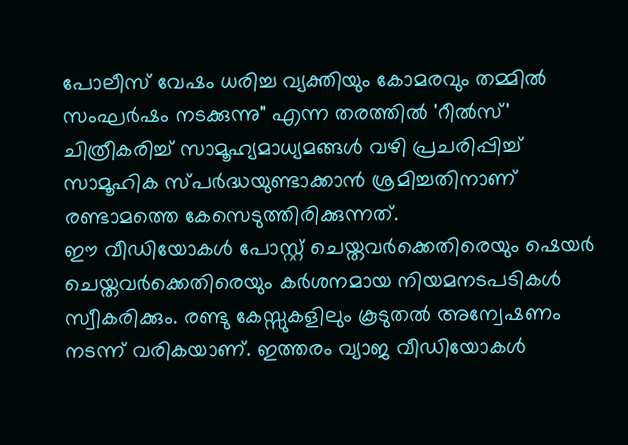പോലീസ് വേഷം ധരിച്ച വ്യക്തിയും കോമരവും തമ്മിൽ സംഘർഷം നടക്കുന്നു" എന്ന തരത്തിൽ 'റീൽസ്' ചിത്രീകരിച്ച് സാമൂഹ്യമാധ്യമങ്ങൾ വഴി പ്രചരിപ്പിച്ച് സാമൂഹിക സ്പർദ്ധയുണ്ടാക്കാൻ ശ്രമിച്ചതിനാണ് രണ്ടാമത്തെ കേസെടുത്തിരിക്കുന്നത്.
ഈ വീഡിയോകൾ പോസ്റ്റ് ചെയ്തവർക്കെതിരെയും ഷെയർ ചെയ്തവർക്കെതിരെയും കർശനമായ നിയമനടപടികൾ സ്വീകരിക്കും. രണ്ടു കേസ്സുകളിലും കൂടുതൽ അന്വേഷണം നടന്ന് വരികയാണ്. ഇത്തരം വ്യാജ വീഡിയോകൾ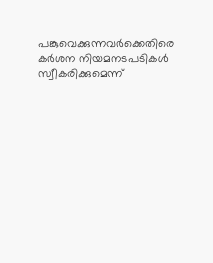പങ്കുവെക്കുന്നവർക്കെതിരെ കർശന നിയമനടപടികൾ സ്വീകരിക്കുമെന്ന്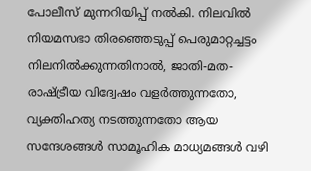പോലീസ് മുന്നറിയിപ്പ് നൽകി. നിലവിൽ നിയമസഭാ തിരഞ്ഞെടുപ്പ് പെരുമാറ്റച്ചട്ടം നിലനിൽക്കുന്നതിനാൽ, ജാതി-മത-രാഷ്ട്രീയ വിദ്വേഷം വളർത്തുന്നതോ, വ്യക്തിഹത്യ നടത്തുന്നതോ ആയ സന്ദേശങ്ങൾ സാമൂഹിക മാധ്യമങ്ങൾ വഴി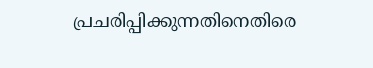പ്രചരിപ്പിക്കുന്നതിനെതിരെ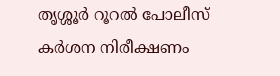തൃശ്ശൂർ റൂറൽ പോലീസ് കർശന നിരീക്ഷണം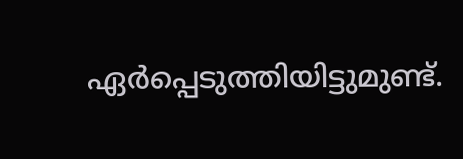ഏർപ്പെടുത്തിയിട്ടുമുണ്ട്.